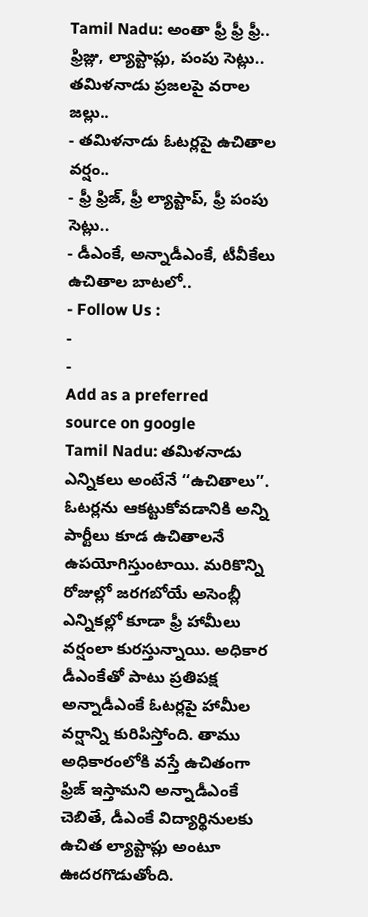Tamil Nadu: అంతా ఫ్రీ ఫ్రీ ఫ్రీ.. ఫ్రిజ్లు, ల్యాప్టాప్లు, పంపు సెట్లు.. తమిళనాడు ప్రజలపై వరాల జల్లు..
- తమిళనాడు ఓటర్లపై ఉచితాల వర్షం..
- ఫ్రీ ఫ్రిజ్, ఫ్రీ ల్యాప్టాప్, ఫ్రీ పంపు సెట్లు..
- డీఎంకే, అన్నాడీఎంకే, టీవీకేలు ఉచితాల బాటలో..
- Follow Us :
-
-
Add as a preferred
source on google
Tamil Nadu: తమిళనాడు ఎన్నికలు అంటేనే ‘‘ఉచితాలు’’. ఓటర్లను ఆకట్టుకోవడానికి అన్ని పార్టీలు కూడ ఉచితాలనే ఉపయోగిస్తుంటాయి. మరికొన్ని రోజుల్లో జరగబోయే అసెంబ్లీ ఎన్నికల్లో కూడా ఫ్రీ హామీలు వర్షంలా కురస్తున్నాయి. అధికార డీఎంకేతో పాటు ప్రతిపక్ష అన్నాడీఎంకే ఓటర్లపై హామీల వర్షాన్ని కురిపిస్తోంది. తాము అధికారంలోకి వస్తే ఉచితంగా ఫ్రిజ్ ఇస్తామని అన్నాడీఎంకే చెబితే, డీఎంకే విద్యార్థినులకు ఉచిత ల్యాప్టాప్లు అంటూ ఊదరగొడుతోంది.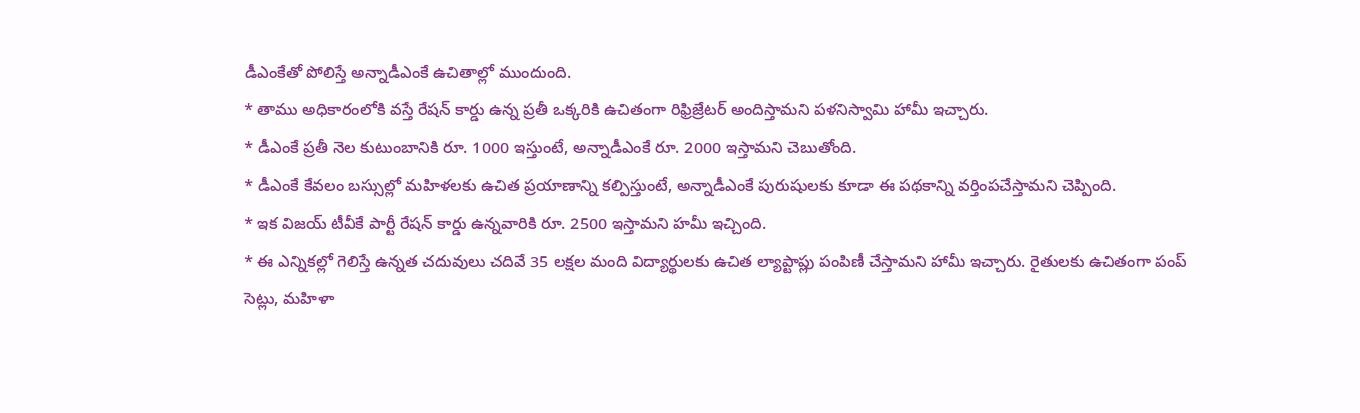డీఎంకేతో పోలిస్తే అన్నాడీఎంకే ఉచితాల్లో ముందుంది.
* తాము అధికారంలోకి వస్తే రేషన్ కార్డు ఉన్న ప్రతీ ఒక్కరికి ఉచితంగా రిఫ్రిజ్రేటర్ అందిస్తామని పళనిస్వామి హామీ ఇచ్చారు.
* డీఎంకే ప్రతీ నెల కుటుంబానికి రూ. 1000 ఇస్తుంటే, అన్నాడీఎంకే రూ. 2000 ఇస్తామని చెబుతోంది.
* డీఎంకే కేవలం బస్సుల్లో మహిళలకు ఉచిత ప్రయాణాన్ని కల్పిస్తుంటే, అన్నాడీఎంకే పురుషులకు కూడా ఈ పథకాన్ని వర్తింపచేస్తామని చెప్పింది.
* ఇక విజయ్ టీవీకే పార్టీ రేషన్ కార్డు ఉన్నవారికి రూ. 2500 ఇస్తామని హమీ ఇచ్చింది.
* ఈ ఎన్నికల్లో గెలిస్తే ఉన్నత చదువులు చదివే 35 లక్షల మంది విద్యార్థులకు ఉచిత ల్యాప్టాప్లు పంపిణీ చేస్తామని హామీ ఇచ్చారు. రైతులకు ఉచితంగా పంప్ సెట్లు, మహిళా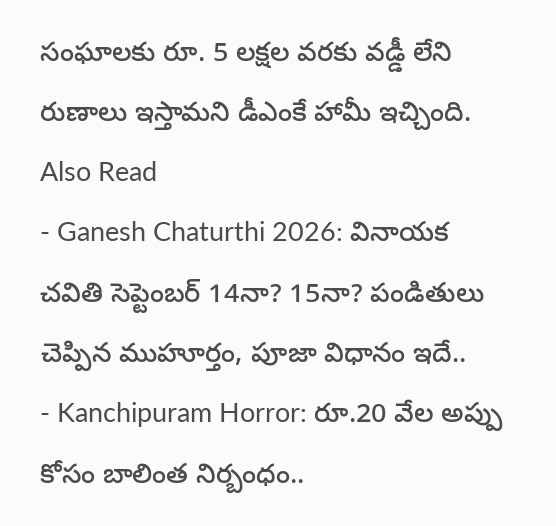సంఘాలకు రూ. 5 లక్షల వరకు వడ్డీ లేని రుణాలు ఇస్తామని డీఎంకే హామీ ఇచ్చింది.
Also Read
- Ganesh Chaturthi 2026: వినాయక చవితి సెప్టెంబర్ 14నా? 15నా? పండితులు చెప్పిన ముహూర్తం, పూజా విధానం ఇదే..
- Kanchipuram Horror: రూ.20 వేల అప్పు కోసం బాలింత నిర్బంధం..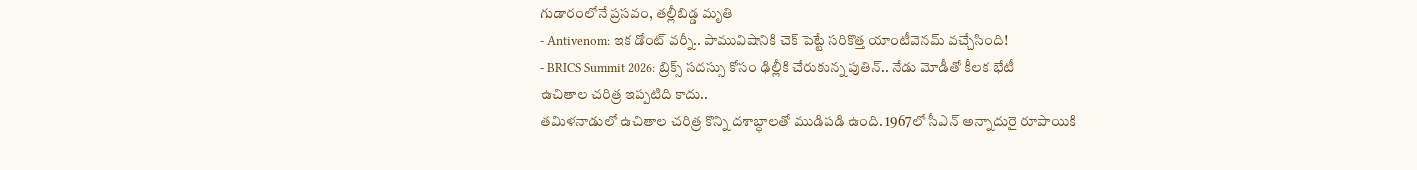గుడారంలోనే ప్రసవం, తల్లీబిడ్డ మృతి
- Antivenom: ఇక డోంట్ వర్నీ.. పామువిషానికి చెక్ పెట్టే సరికొత్త యాంటీవెనమ్ వచ్చేసింది!
- BRICS Summit 2026: బ్రిక్స్ సదస్సు కోసం ఢిల్లీకి చేరుకున్న పుతిన్.. నేడు మోడీతో కీలక భేటీ
ఉచితాల చరిత్ర ఇప్పటిది కాదు..
తమిళనాడులో ఉచితాల చరిత్ర కొన్ని దశాబ్ధాలతో ముడిపడి ఉంది. 1967లో సీఎన్ అన్నాదురై రూపాయికి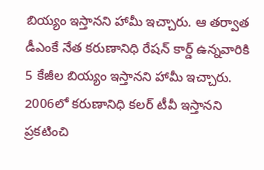బియ్యం ఇస్తానని హామీ ఇచ్చారు. ఆ తర్వాత డీఎంకే నేత కరుణానిధి రేషన్ కార్డ్ ఉన్నవారికి 5 కేజీల బియ్యం ఇస్తానని హామీ ఇచ్చారు. 2006లో కరుణానిధి కలర్ టీవీ ఇస్తానని ప్రకటించి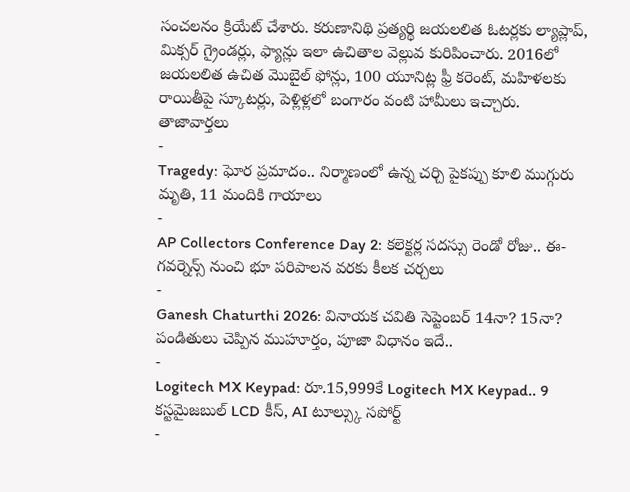సంచలనం క్రియేట్ చేశారు. కరుణానిథి ప్రత్యర్థి జయలలిత ఓటర్లకు ల్యాప్లాప్, మిక్సర్ గ్రైండర్లు, ఫ్యాన్లు ఇలా ఉచితాల వెల్లువ కురిపించారు. 2016లో జయలలిత ఉచిత మొబైల్ ఫోన్లు, 100 యూనిట్ల ఫ్రీ కరెంట్, మహిళలకు రాయితీపై స్కూటర్లు, పెళ్లిళ్లలో బంగారం వంటి హామీలు ఇచ్చారు.
తాజావార్తలు
-
Tragedy: ఘోర ప్రమాదం.. నిర్మాణంలో ఉన్న చర్చి పైకప్పు కూలి ముగ్గురు మృతి, 11 మందికి గాయాలు
-
AP Collectors Conference Day 2: కలెక్టర్ల సదస్సు రెండో రోజు.. ఈ-గవర్నెన్స్ నుంచి భూ పరిపాలన వరకు కీలక చర్చలు
-
Ganesh Chaturthi 2026: వినాయక చవితి సెప్టెంబర్ 14నా? 15నా? పండితులు చెప్పిన ముహూర్తం, పూజా విధానం ఇదే..
-
Logitech MX Keypad: రూ.15,999కే Logitech MX Keypad.. 9 కస్టమైజబుల్ LCD కీస్, AI టూల్స్కు సపోర్ట్
-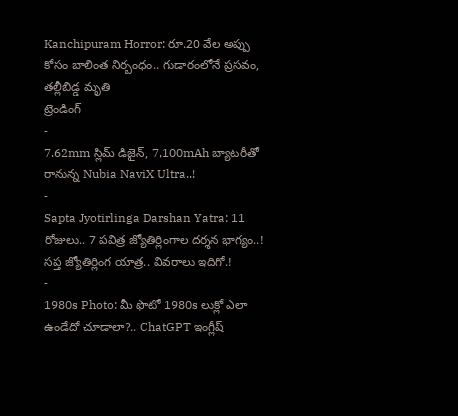Kanchipuram Horror: రూ.20 వేల అప్పు కోసం బాలింత నిర్బంధం.. గుడారంలోనే ప్రసవం, తల్లీబిడ్డ మృతి
ట్రెండింగ్
-
7.62mm స్లిమ్ డిజైన్, 7,100mAh బ్యాటరీతో రానున్న Nubia NaviX Ultra..!
-
Sapta Jyotirlinga Darshan Yatra: 11 రోజులు.. 7 పవిత్ర జ్యోతిర్లింగాల దర్శన భాగ్యం..! సప్త జ్యోతిర్లింగ యాత్ర.. వివరాలు ఇదిగో.!
-
1980s Photo: మీ ఫొటో 1980s లుక్లో ఎలా ఉండేదో చూడాలా?.. ChatGPT ఇంగ్లీష్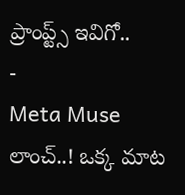ప్రాంప్ట్స్ ఇవిగో..
-
Meta Muse లాంచ్..! ఒక్క మాట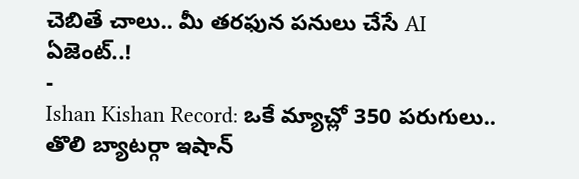చెబితే చాలు.. మీ తరఫున పనులు చేసే AI ఏజెంట్..!
-
Ishan Kishan Record: ఒకే మ్యాచ్లో 350 పరుగులు.. తొలి బ్యాటర్గా ఇషాన్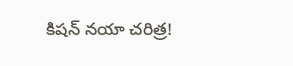కిషన్ నయా చరిత్ర!